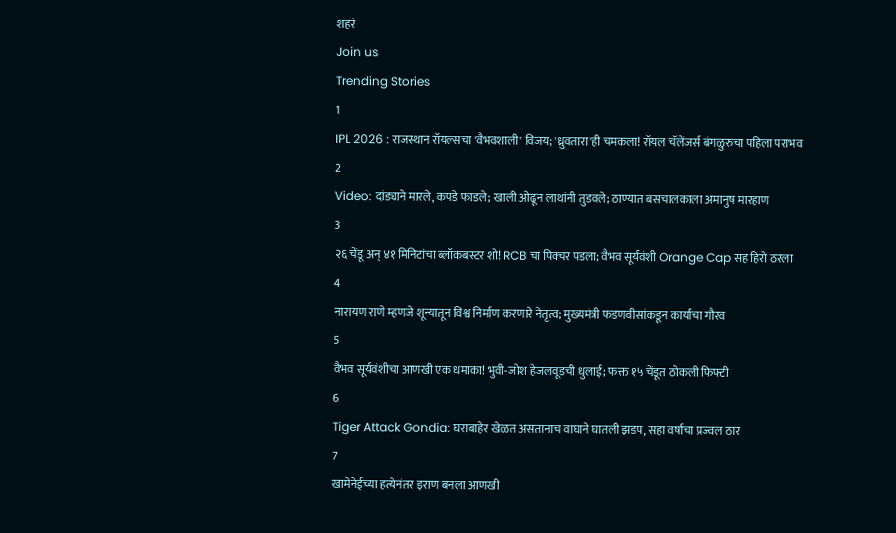शहरं
Join us
Trending Stories
1
IPL 2026 : राजस्थान रॉयल्सचा 'वैभवशाली' विजय; 'ध्रुवतारा'ही चमकला! रॉयल चॅलेंजर्स बंगळुरुचा पहिला पराभव
2
Video: दांड्याने मारले, कपडे फाडले; खाली ओढून लाथांनी तुडवले; ठाण्यात बसचालकाला अमानुष मारहाण
3
२६ चेंडू अन् ४१ मिनिटांचा ब्लॉकबस्टर शो! RCB चा पिक्चर पडला; वैभव सूर्यवंशी Orange Cap सह हिरो ठरला
4
नारायण राणे म्हणजे शून्यातून विश्व निर्माण करणारे नेतृत्व; मुख्यमंत्री फडणवीसांकडून कार्याचा गौरव
5
वैभव सूर्यवंशीचा आणखी एक धमाका! भुवी-जोश हेजलवूडची धुलाई; फक्त १५ चेंडूत ठोकली फिफ्टी
6
Tiger Attack Gondia: घराबाहेर खेळत असतानाच वाघाने घातली झडप, सहा वर्षांचा प्रज्वल ठार
7
खामेनेईच्या हत्येनंतर इराण बनला आणखी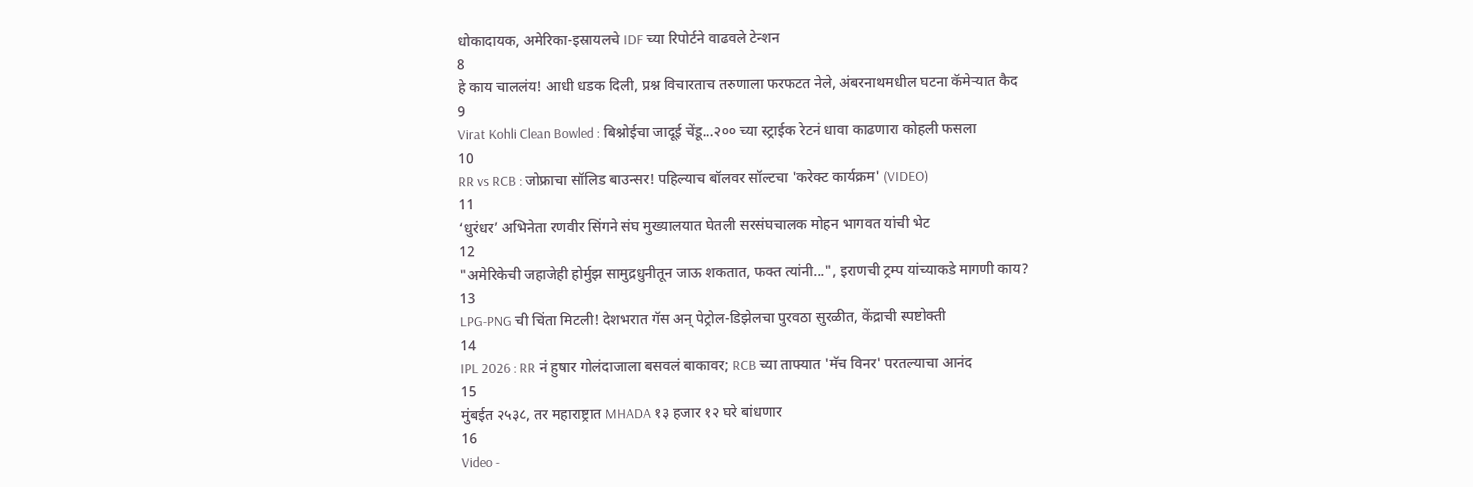धोकादायक, अमेरिका-इस्रायलचे IDF च्या रिपोर्टने वाढवले टेन्शन
8
हे काय चाललंय! आधी धडक दिली, प्रश्न विचारताच तरुणाला फरफटत नेले, अंबरनाथमधील घटना कॅमेऱ्यात कैद
9
Virat Kohli Clean Bowled : बिश्नोईचा जादूई चेंडू...२०० च्या स्ट्राईक रेटनं धावा काढणारा कोहली फसला
10
RR vs RCB : जोफ्राचा सॉलिड बाउन्सर! पहिल्याच बॉलवर सॉल्टचा 'करेक्ट कार्यक्रम' (VIDEO)
11
‘धुरंधर’ अभिनेता रणवीर सिंगने संघ मुख्यालयात घेतली सरसंघचालक मोहन भागवत यांची भेट
12
"अमेरिकेची जहाजेही होर्मुझ सामुद्रधुनीतून जाऊ शकतात, फक्त त्यांनी...", इराणची ट्रम्प यांच्याकडे मागणी काय?
13
LPG-PNG ची चिंता मिटली! देशभरात गॅस अन् पेट्रोल-डिझेलचा पुरवठा सुरळीत, केंद्राची स्पष्टोक्ती
14
IPL 2026 : RR नं हुषार गोलंदाजाला बसवलं बाकावर; RCB च्या ताफ्यात 'मॅच विनर' परतल्याचा आनंद
15
मुंबईत २५३८, तर महाराष्ट्रात MHADA १३ हजार १२ घरे बांधणार
16
Video -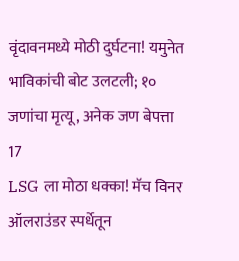वृंदावनमध्ये मोठी दुर्घटना! यमुनेत भाविकांची बोट उलटली; १० जणांचा मृत्यू, अनेक जण बेपत्ता
17
LSG ला मोठा धक्का! मॅच विनर ऑलराउंडर स्पर्धेतून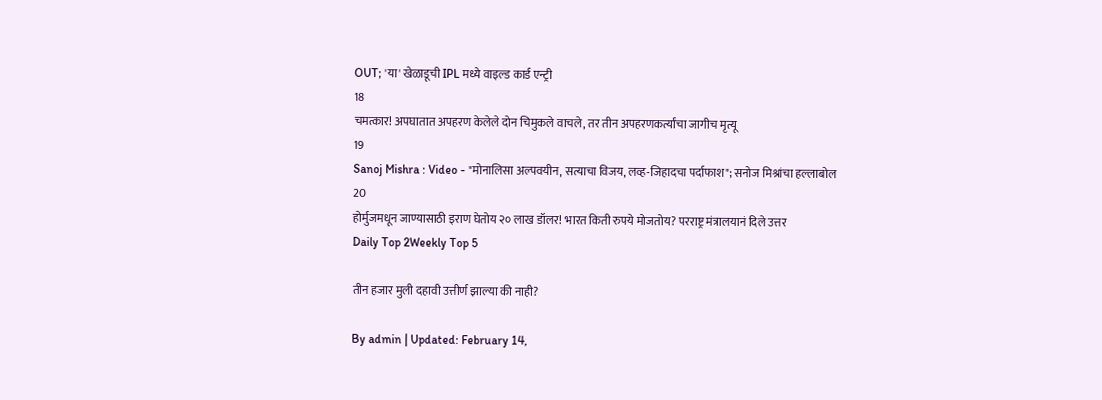OUT; 'या' खेळाडूची IPL मध्ये वाइल्ड कार्ड एन्ट्री
18
चमत्कार! अपघातात अपहरण केलेले दोन चिमुकले वाचले, तर तीन अपहरणकर्त्यांचा जागीच मृत्यू
19
Sanoj Mishra : Video - "मोनालिसा अल्पवयीन, सत्याचा विजय, लव्ह-जिहादचा पर्दाफाश"; सनोज मिश्रांचा हल्लाबोल
20
होर्मुजमधून जाण्यासाठी इराण घेतोय २० लाख डॉलर! भारत किती रुपये मोजतोय? परराष्ट्र मंत्रालयानं दिले उत्तर
Daily Top 2Weekly Top 5

तीन हजार मुली दहावी उत्तीर्ण झाल्या की नाही?

By admin | Updated: February 14,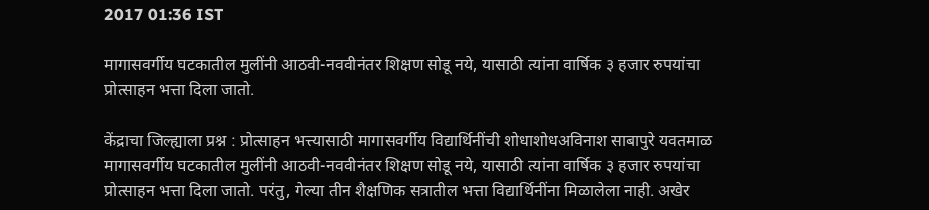2017 01:36 IST

मागासवर्गीय घटकातील मुलींनी आठवी-नववीनंतर शिक्षण सोडू नये, यासाठी त्यांना वार्षिक ३ हजार रुपयांचा प्रोत्साहन भत्ता दिला जातो.

केंद्राचा जिल्ह्याला प्रश्न : प्रोत्साहन भत्त्यासाठी मागासवर्गीय विद्यार्थिनींची शोधाशोधअविनाश साबापुरे यवतमाळ मागासवर्गीय घटकातील मुलींनी आठवी-नववीनंतर शिक्षण सोडू नये, यासाठी त्यांना वार्षिक ३ हजार रुपयांचा प्रोत्साहन भत्ता दिला जातो. परंतु, गेल्या तीन शैक्षणिक सत्रातील भत्ता विद्यार्थिनींना मिळालेला नाही. अखेर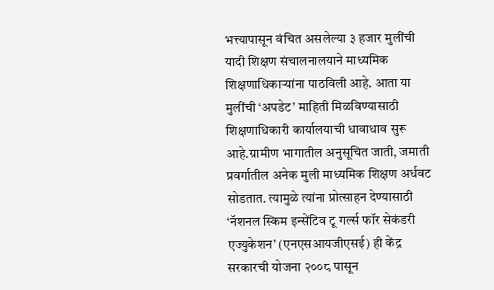भत्त्यापासून वंचित असलेल्या ३ हजार मुलींची यादी शिक्षण संचालनालयाने माध्यमिक शिक्षणाधिकाऱ्यांना पाठविली आहे. आता या मुलींची ‘अपडेट’ माहिती मिळविण्यासाठी शिक्षणाधिकारी कार्यालयाची धावाधाव सुरू आहे.ग्रामीण भागातील अनुसूचित जाती, जमाती प्रवर्गातील अनेक मुली माध्यमिक शिक्षण अर्धवट सोडतात. त्यामुळे त्यांना प्रोत्साहन देण्यासाठी ‘नॅशनल स्किम इन्सेंटिव टू गर्ल्स फॉर सेकंडरी एज्युकेशन’ (एनएसआयजीएसई) ही केंद्र सरकारची योजना २००८ पासून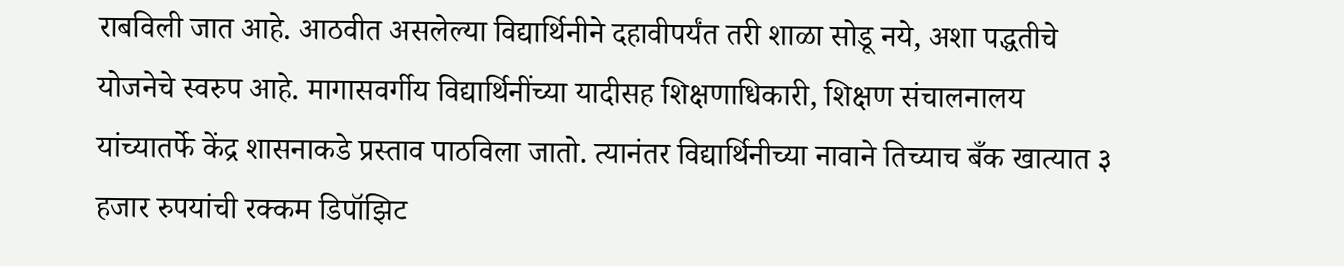राबविली जात आहे. आठवीत असलेल्या विद्यार्थिनीने दहावीपर्यंत तरी शाळा सोडू नये, अशा पद्धतीचे योजनेचे स्वरुप आहे. मागासवर्गीय विद्यार्थिनींच्या यादीसह शिक्षणाधिकारी, शिक्षण संचालनालय यांच्यातर्फे केंद्र शासनाकडे प्रस्ताव पाठविला जातो. त्यानंतर विद्यार्थिनीच्या नावाने तिच्याच बँक खात्यात ३ हजार रुपयांची रक्कम डिपॉझिट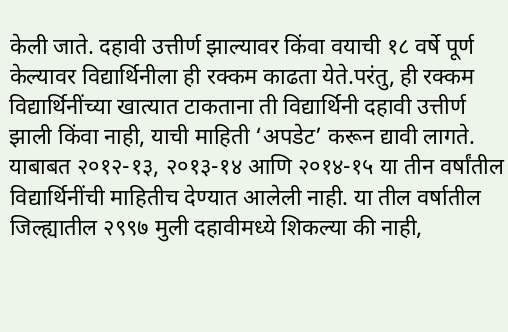केली जाते. दहावी उत्तीर्ण झाल्यावर किंवा वयाची १८ वर्षे पूर्ण केल्यावर विद्यार्थिनीला ही रक्कम काढता येते.परंतु, ही रक्कम विद्यार्थिनींच्या खात्यात टाकताना ती विद्यार्थिनी दहावी उत्तीर्ण झाली किंवा नाही, याची माहिती ‘अपडेट’ करून द्यावी लागते. याबाबत २०१२-१३, २०१३-१४ आणि २०१४-१५ या तीन वर्षांतील विद्यार्थिनींची माहितीच देण्यात आलेली नाही. या तील वर्षातील जिल्ह्यातील २९९७ मुली दहावीमध्ये शिकल्या की नाही,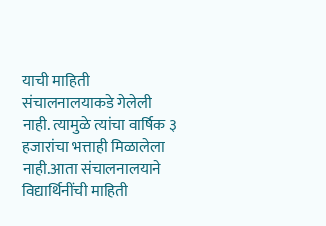याची माहिती संचालनालयाकडे गेलेली नाही. त्यामुळे त्यांचा वार्षिक ३ हजारांचा भत्ताही मिळालेला नाही.आता संचालनालयाने विद्यार्थिनींची माहिती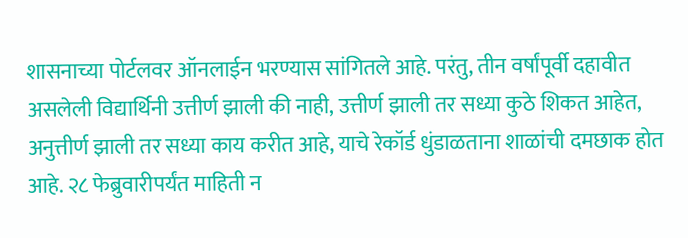शासनाच्या पोर्टलवर ऑनलाईन भरण्यास सांगितले आहे. परंतु, तीन वर्षांपूर्वी दहावीत असलेली विद्यार्थिनी उत्तीर्ण झाली की नाही, उत्तीर्ण झाली तर सध्या कुठे शिकत आहेत, अनुत्तीर्ण झाली तर सध्या काय करीत आहे, याचे रेकॉर्ड धुंडाळताना शाळांची दमछाक होत आहे. २८ फेब्रुवारीपर्यंत माहिती न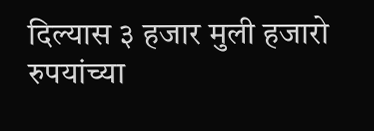दिल्यास ३ हजार मुली हजारो रुपयांच्या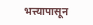भत्त्यापासून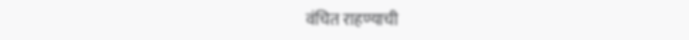वंचित राहण्याची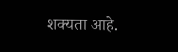शक्यता आहे.